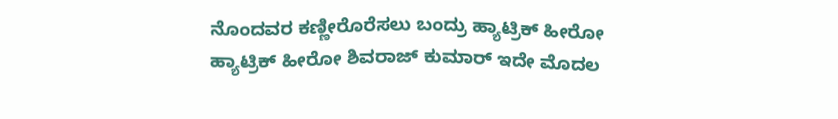ನೊಂದವರ ಕಣ್ಣೀರೊರೆಸಲು ಬಂದ್ರು ಹ್ಯಾಟ್ರಿಕ್ ಹೀರೋ
ಹ್ಯಾಟ್ರಿಕ್ ಹೀರೋ ಶಿವರಾಜ್ ಕುಮಾರ್ ಇದೇ ಮೊದಲ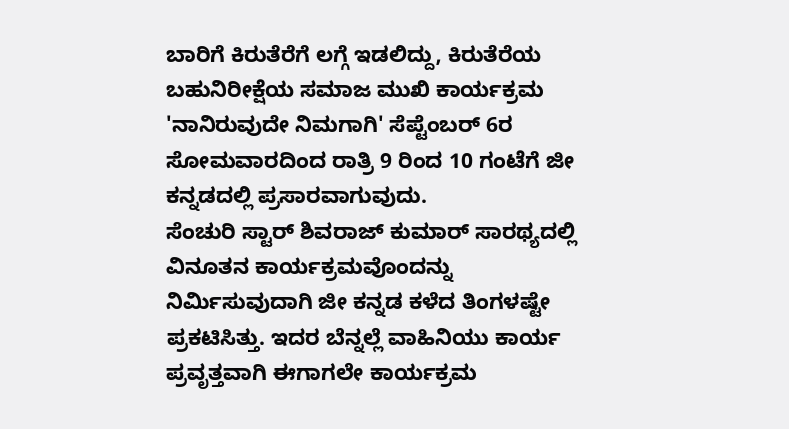ಬಾರಿಗೆ ಕಿರುತೆರೆಗೆ ಲಗ್ಗೆ ಇಡಲಿದ್ದು, ಕಿರುತೆರೆಯ ಬಹುನಿರೀಕ್ಷೆಯ ಸಮಾಜ ಮುಖಿ ಕಾರ್ಯಕ್ರಮ 'ನಾನಿರುವುದೇ ನಿಮಗಾಗಿ' ಸೆಪ್ಟೆಂಬರ್ 6ರ ಸೋಮವಾರದಿಂದ ರಾತ್ರಿ 9 ರಿಂದ 10 ಗಂಟೆಗೆ ಜೀ ಕನ್ನಡದಲ್ಲಿ ಪ್ರಸಾರವಾಗುವುದು.
ಸೆಂಚುರಿ ಸ್ಟಾರ್ ಶಿವರಾಜ್ ಕುಮಾರ್ ಸಾರಥ್ಯದಲ್ಲಿ ವಿನೂತನ ಕಾರ್ಯಕ್ರಮವೊಂದನ್ನು ನಿರ್ಮಿಸುವುದಾಗಿ ಜೀ ಕನ್ನಡ ಕಳೆದ ತಿಂಗಳಷ್ಟೇ ಪ್ರಕಟಿಸಿತ್ತು. ಇದರ ಬೆನ್ನಲ್ಲೆ ವಾಹಿನಿಯು ಕಾರ್ಯ ಪ್ರವೃತ್ತವಾಗಿ ಈಗಾಗಲೇ ಕಾರ್ಯಕ್ರಮ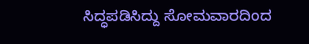ಸಿದ್ಧಪಡಿಸಿದ್ದು ಸೋಮವಾರದಿಂದ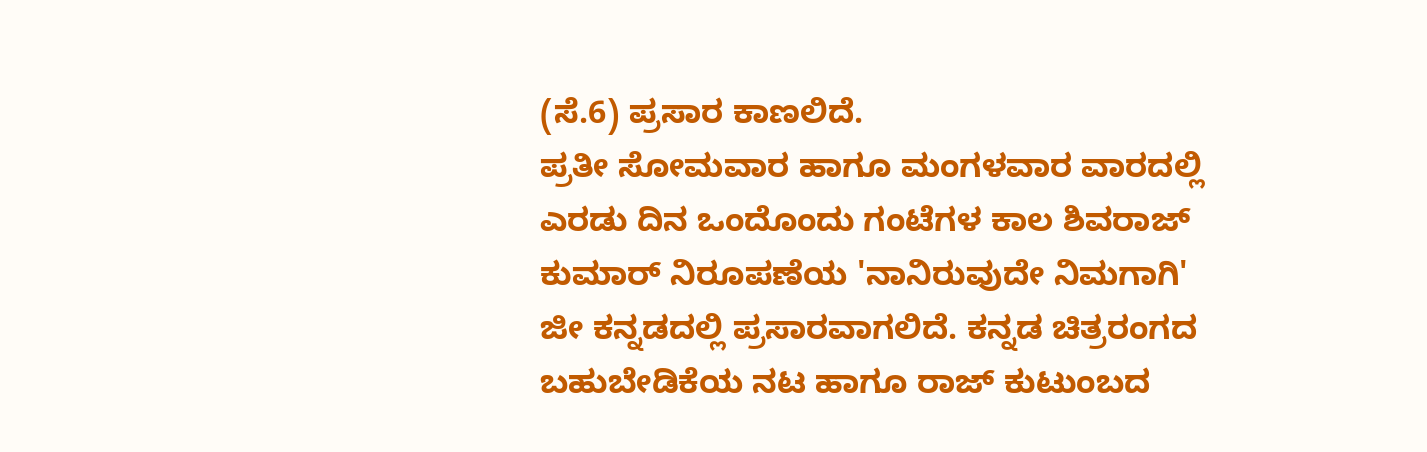(ಸೆ.6) ಪ್ರಸಾರ ಕಾಣಲಿದೆ.
ಪ್ರತೀ ಸೋಮವಾರ ಹಾಗೂ ಮಂಗಳವಾರ ವಾರದಲ್ಲಿ ಎರಡು ದಿನ ಒಂದೊಂದು ಗಂಟೆಗಳ ಕಾಲ ಶಿವರಾಜ್ ಕುಮಾರ್ ನಿರೂಪಣೆಯ 'ನಾನಿರುವುದೇ ನಿಮಗಾಗಿ' ಜೀ ಕನ್ನಡದಲ್ಲಿ ಪ್ರಸಾರವಾಗಲಿದೆ. ಕನ್ನಡ ಚಿತ್ರರಂಗದ ಬಹುಬೇಡಿಕೆಯ ನಟ ಹಾಗೂ ರಾಜ್ ಕುಟುಂಬದ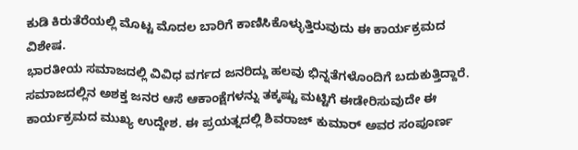ಕುಡಿ ಕಿರುತೆರೆಯಲ್ಲಿ ಮೊಟ್ಟ ಮೊದಲ ಬಾರಿಗೆ ಕಾಣಿಸಿಕೊಳ್ಳುತ್ತಿರುವುದು ಈ ಕಾರ್ಯಕ್ರಮದ ವಿಶೇಷ.
ಭಾರತೀಯ ಸಮಾಜದಲ್ಲಿ ವಿವಿಧ ವರ್ಗದ ಜನರಿದ್ದು ಹಲವು ಭಿನ್ನತೆಗಳೊಂದಿಗೆ ಬದುಕುತ್ತಿದ್ದಾರೆ. ಸಮಾಜದಲ್ಲಿನ ಅಶಕ್ತ ಜನರ ಆಸೆ ಆಕಾಂಕ್ಷೆಗಳನ್ನು ತಕ್ಕಷ್ಟು ಮಟ್ಟಿಗೆ ಈಡೇರಿಸುವುದೇ ಈ ಕಾರ್ಯಕ್ರಮದ ಮುಖ್ಯ ಉದ್ದೇಶ. ಈ ಪ್ರಯತ್ನದಲ್ಲಿ ಶಿವರಾಜ್ ಕುಮಾರ್ ಅವರ ಸಂಪೂರ್ಣ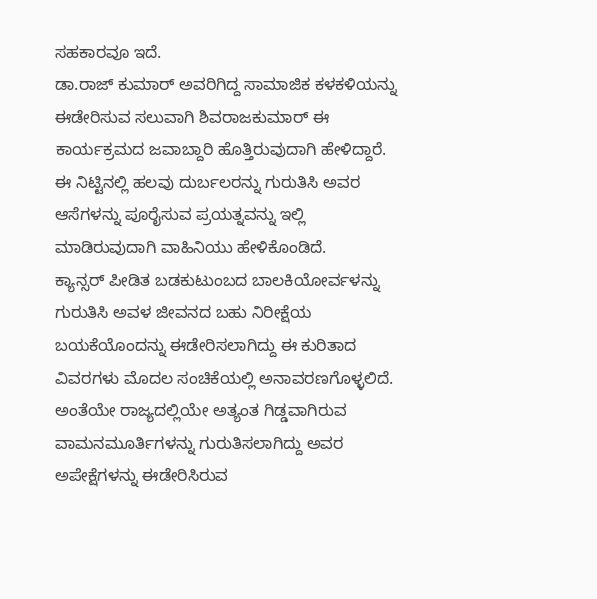ಸಹಕಾರವೂ ಇದೆ.
ಡಾ.ರಾಜ್ ಕುಮಾರ್ ಅವರಿಗಿದ್ದ ಸಾಮಾಜಿಕ ಕಳಕಳಿಯನ್ನು ಈಡೇರಿಸುವ ಸಲುವಾಗಿ ಶಿವರಾಜಕುಮಾರ್ ಈ ಕಾರ್ಯಕ್ರಮದ ಜವಾಬ್ದಾರಿ ಹೊತ್ತಿರುವುದಾಗಿ ಹೇಳಿದ್ದಾರೆ. ಈ ನಿಟ್ಟಿನಲ್ಲಿ ಹಲವು ದುರ್ಬಲರನ್ನು ಗುರುತಿಸಿ ಅವರ ಆಸೆಗಳನ್ನು ಪೂರೈಸುವ ಪ್ರಯತ್ನವನ್ನು ಇಲ್ಲಿ ಮಾಡಿರುವುದಾಗಿ ವಾಹಿನಿಯು ಹೇಳಿಕೊಂಡಿದೆ.
ಕ್ಯಾನ್ಸರ್ ಪೀಡಿತ ಬಡಕುಟುಂಬದ ಬಾಲಕಿಯೋರ್ವಳನ್ನು ಗುರುತಿಸಿ ಅವಳ ಜೀವನದ ಬಹು ನಿರೀಕ್ಷೆಯ ಬಯಕೆಯೊಂದನ್ನು ಈಡೇರಿಸಲಾಗಿದ್ದು ಈ ಕುರಿತಾದ ವಿವರಗಳು ಮೊದಲ ಸಂಚಿಕೆಯಲ್ಲಿ ಅನಾವರಣಗೊಳ್ಳಲಿದೆ. ಅಂತೆಯೇ ರಾಜ್ಯದಲ್ಲಿಯೇ ಅತ್ಯಂತ ಗಿಡ್ಡವಾಗಿರುವ ವಾಮನಮೂರ್ತಿಗಳನ್ನು ಗುರುತಿಸಲಾಗಿದ್ದು ಅವರ ಅಪೇಕ್ಷೆಗಳನ್ನು ಈಡೇರಿಸಿರುವ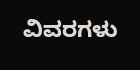ವಿವರಗಳು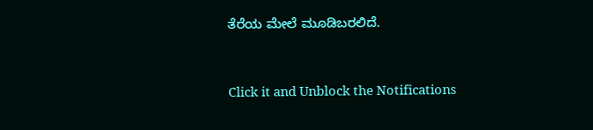ತೆರೆಯ ಮೇಲೆ ಮೂಡಿಬರಲಿದೆ.


Click it and Unblock the Notifications